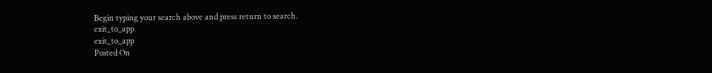Begin typing your search above and press return to search.
exit_to_app
exit_to_app
Posted On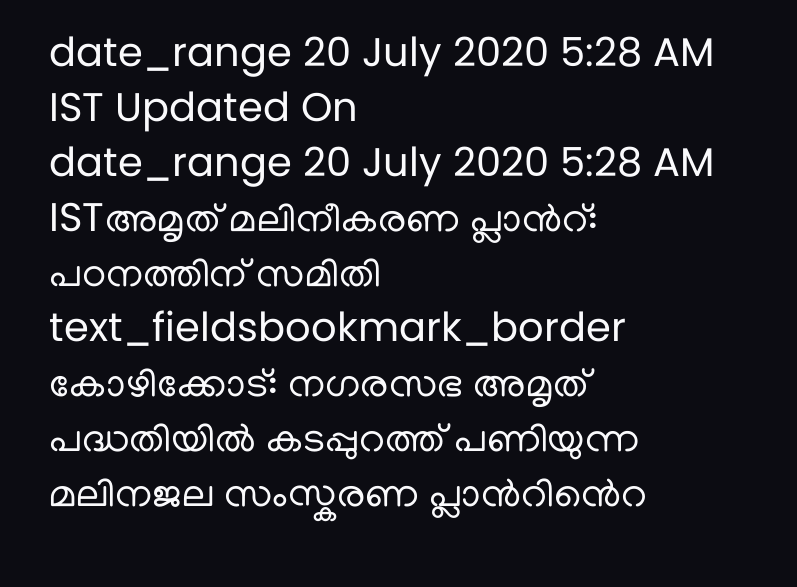date_range 20 July 2020 5:28 AM IST Updated On
date_range 20 July 2020 5:28 AM ISTഅമൃത് മലിനീകരണ പ്ലാൻറ്: പഠനത്തിന് സമിതി
text_fieldsbookmark_border
കോഴിക്കോട്: നഗരസഭ അമൃത് പദ്ധതിയിൽ കടപ്പുറത്ത് പണിയുന്ന മലിനജല സംസ്കരണ പ്ലാൻറിൻെറ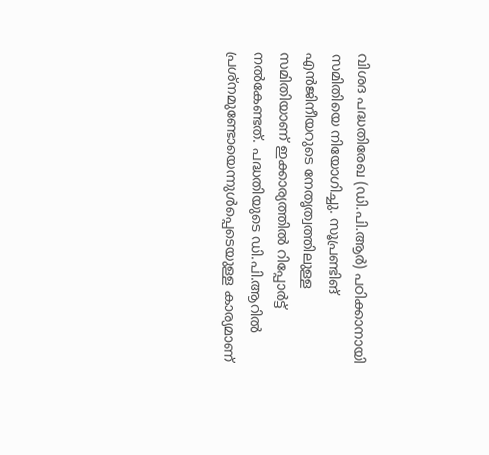വിശദ പദ്ധതിരേഖ (ഡി.പി.ആർ) പഠിക്കാനായി സമിതിയെ നിയോഗിച്ചു. സൂപ്രണ്ടിങ് എൻജിനീയറുടെ നേതൃത്വത്തിലുള്ള സമിതിയാണ് ഇക്കാര്യത്തിൽ റിപ്പോർട്ട് നൽകേണ്ടത്. പദ്ധതിയുടെ ഡി.പി.ആറിൽ പ്രശ്നമുണ്ടോയെന്നുൾപ്പെടെയുള്ള കാര്യമാണ്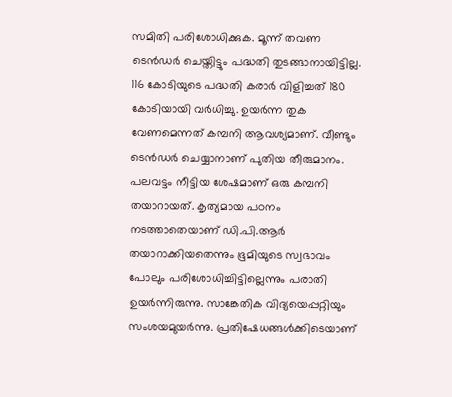സമിതി പരിശോധിക്കുക. മൂന്ന് തവണ ടെൻഡർ ചെയ്തിട്ടും പദ്ധതി തുടങ്ങാനായിട്ടില്ല. 116 കോടിയുടെ പദ്ധതി കരാർ വിളിച്ചത് 180 കോടിയായി വർധിച്ചു. ഉയർന്ന തുക വേണമെന്നത് കമ്പനി ആവശ്യമാണ്. വീണ്ടും ടെൻഡർ ചെയ്യാനാണ് പുതിയ തീരുമാനം. പലവട്ടം നീട്ടിയ ശേഷമാണ് ഒരു കമ്പനി തയാറായത്. കൃത്യമായ പഠനം നടത്താതെയാണ് ഡി.പി.ആർ തയാറാക്കിയതെന്നും ഭൂമിയുടെ സ്വഭാവം പോലും പരിശോധിച്ചിട്ടില്ലെന്നും പരാതി ഉയർന്നിരുന്നു. സാങ്കേതിക വിദ്യയെപ്പറ്റിയും സംശയമുയർന്നു. പ്രതിഷേധങ്ങൾക്കിടെയാണ്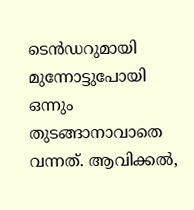ടെൻഡറുമായി മുന്നോട്ടുപോയി ഒന്നും തുടങ്ങാനാവാതെ വന്നത്. ആവിക്കൽ,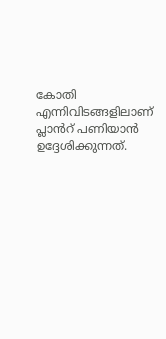കോതി എന്നിവിടങ്ങളിലാണ് പ്ലാൻറ് പണിയാൻ ഉദ്ദേശിക്കുന്നത്.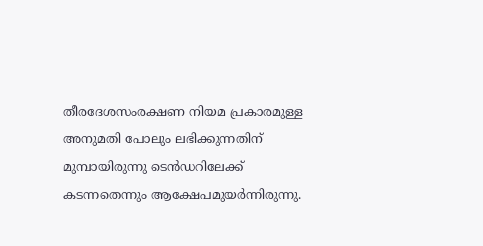തീരദേശസംരക്ഷണ നിയമ പ്രകാരമുള്ള അനുമതി പോലും ലഭിക്കുന്നതിന് മുമ്പായിരുന്നു ടെൻഡറിലേക്ക് കടന്നതെന്നും ആക്ഷേപമുയർന്നിരുന്നു.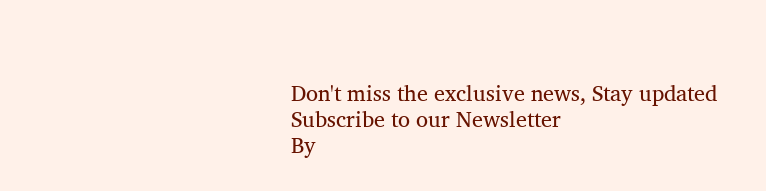Don't miss the exclusive news, Stay updated
Subscribe to our Newsletter
By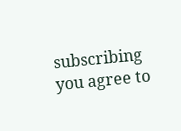subscribing you agree to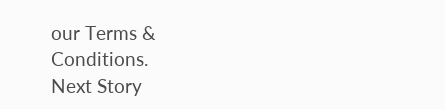our Terms & Conditions.
Next Story